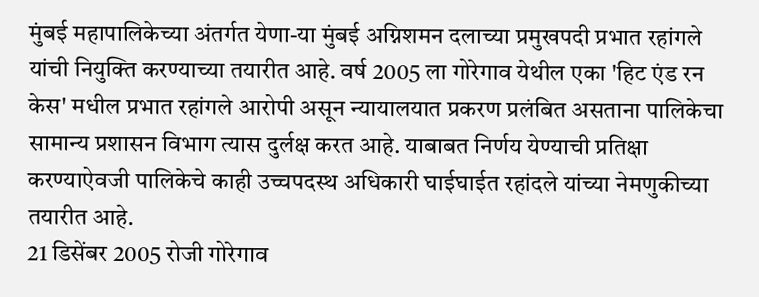मुंबई महापालिकेच्या अंतर्गत येणा-या मुंबई अग्निशमन दलाच्या प्रमुखपदी प्रभात रहांगले यांची नियुक्ति करण्याच्या तयारीत आहे. वर्ष 2005 ला गोरेगाव येथील एका 'हिट एंड रन केस' मधील प्रभात रहांगले आरोपी असून न्यायालयात प्रकरण प्रलंबित असताना पालिकेचा सामान्य प्रशासन विभाग त्यास दुर्लक्ष करत आहे. याबाबत निर्णय येण्याची प्रतिक्षा करण्याऐवजी पालिकेचे काही उच्चपदस्थ अधिकारी घाईघाईत रहांदले यांच्या नेमणुकीच्या तयारीत आहे.
21 डिसेंबर 2005 रोजी गोरेगाव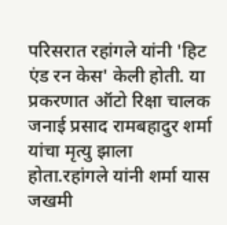परिसरात रहांगले यांनी 'हिट एंड रन केस' केली होती. या प्रकरणात ऑटो रिक्षा चालक जनाई प्रसाद रामबहादुर शर्मा यांचा मृत्यु झाला होता.रहांगले यांनी शर्मा यास जखमी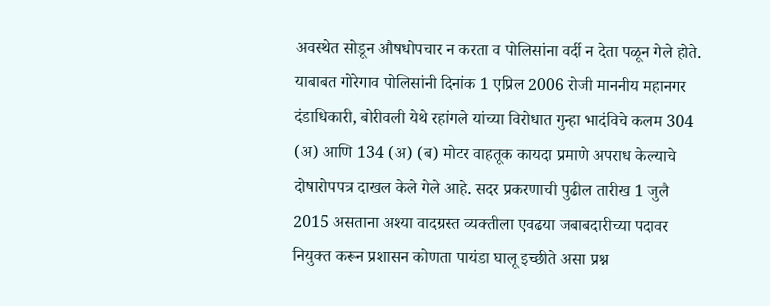अवस्थेत सोडून औषधोपचार न करता व पोलिसांना वर्दी न देता पळून गेले होते. याबाबत गोरेगाव पोलिसांनी दिनांक 1 एप्रिल 2006 रोजी माननीय महानगर दंडाधिकारी, बोरीवली येथे रहांगले यांच्या विरोधात गुन्हा भादंविचे कलम 304 (अ) आणि 134 (अ) (ब) मोटर वाहतूक कायदा प्रमाणे अपराध केल्याचे दोषारोपपत्र दाखल केले गेले आहे. सदर प्रकरणाची पुढील तारीख 1 जुलै 2015 असताना अश्या वादग्रस्त व्यक्तीला एवढया जबाबदारीच्या पदावर नियुक्त करून प्रशासन कोणता पायंडा घालू इच्छीते असा प्रश्न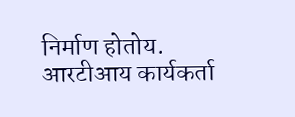निर्माण होतोय. आरटीआय कार्यकर्ता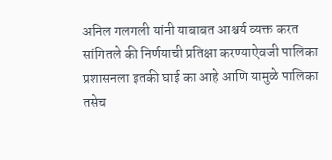अनिल गलगली यांनी याबाबत आश्चर्य व्यक्त करत सांगितले की निर्णयाची प्रतिक्षा करण्याऐवजी पालिका प्रशासनला इतकी घाई का आहे आणि यामुळे पालिका तसेच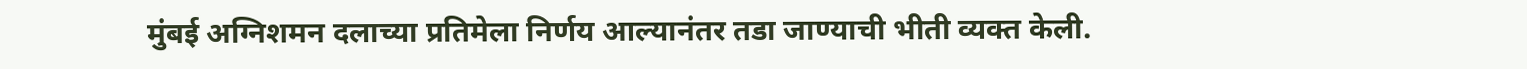मुंबई अग्निशमन दलाच्या प्रतिमेला निर्णय आल्यानंतर तडा जाण्याची भीती व्यक्त केली.